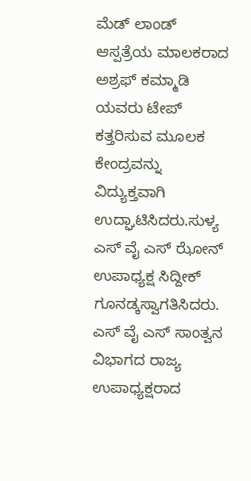ಮೆಡ್ ಲಾಂಡ್ ಆಸ್ಪತ್ರೆಯ ಮಾಲಕರಾದ ಅಶ್ರಫ್ ಕಮ್ಮಾಡಿ ಯವರು ಟೇಪ್ ಕತ್ತರಿಸುವ ಮೂಲಕ ಕೇಂದ್ರವನ್ನು ವಿದ್ಯುಕ್ತವಾಗಿ ಉದ್ಘಾಟಿಸಿದರು.ಸುಳ್ಯ ಎಸ್ ವೈ ಎಸ್ ಝೋನ್ ಉಪಾಧ್ಯಕ್ಷ ಸಿದ್ದೀಕ್ ಗೂನಡ್ಕಸ್ವಾಗತಿಸಿದರು. ಎಸ್ ವೈ ಎಸ್ ಸಾಂತ್ವನ ವಿಭಾಗದ ರಾಜ್ಯ ಉಪಾಧ್ಯಕ್ಷರಾದ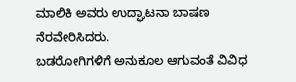ಮಾಲಿಕಿ ಅವರು ಉದ್ಘಾಟನಾ ಬಾಷಣ ನೆರವೇರಿಸಿದರು.
ಬಡರೋಗಿಗಳಿಗೆ ಅನುಕೂಲ ಆಗುವಂತೆ ವಿವಿಧ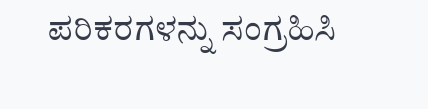ಪರಿಕರಗಳನ್ನು ಸಂಗ್ರಹಿಸಿ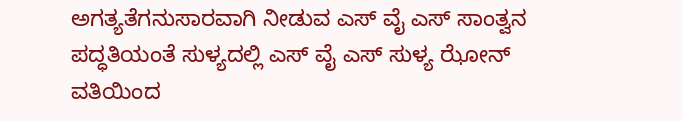ಅಗತ್ಯತೆಗನುಸಾರವಾಗಿ ನೀಡುವ ಎಸ್ ವೈ ಎಸ್ ಸಾಂತ್ವನ ಪದ್ಧತಿಯಂತೆ ಸುಳ್ಯದಲ್ಲಿ ಎಸ್ ವೈ ಎಸ್ ಸುಳ್ಯ ಝೋನ್ ವತಿಯಿಂದ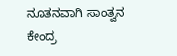ನೂತನವಾಗಿ ಸಾಂತ್ವನ ಕೇಂದ್ರ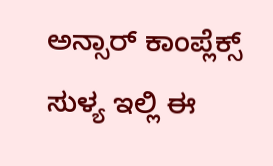ಅನ್ಸಾರ್ ಕಾಂಪ್ಲೆಕ್ಸ್ ಸುಳ್ಯ ಇಲ್ಲಿ ಈ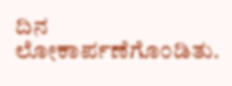ದಿನ ಲೋಕಾರ್ಪಣೆಗೊಂಡಿತು.